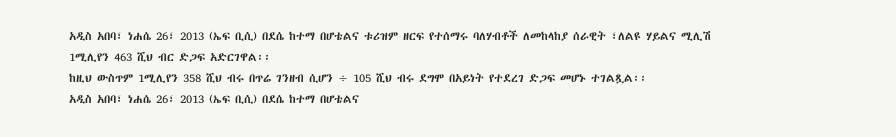አዲስ አበባ፣ ነሐሴ 26፣ 2013 (ኤፍ ቢሲ) በደሴ ከተማ በሆቴልና ቱሪዝም ዘርፍ የተሰማሩ ባለሃብቶች ለመከላከያ ሰራዊት ፣ለልዩ ሃይልና ሚሊሽ 1ሚሊየን 463 ሺህ ብር ድጋፍ አድርገዋል፡፡
ከዚህ ውስጥም 1ሚሊየን 358 ሺህ ብሩ በጥሬ ገንዘብ ሲሆን ÷ 105 ሺህ ብሩ ደግሞ በአይነት የተደረገ ድጋፍ መሆኑ ተገልጿል፡፡
አዲስ አበባ፣ ነሐሴ 26፣ 2013 (ኤፍ ቢሲ) በደሴ ከተማ በሆቴልና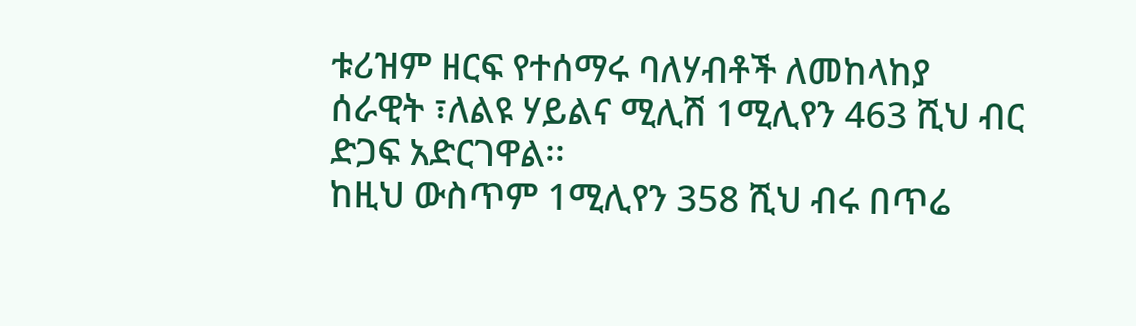ቱሪዝም ዘርፍ የተሰማሩ ባለሃብቶች ለመከላከያ ሰራዊት ፣ለልዩ ሃይልና ሚሊሽ 1ሚሊየን 463 ሺህ ብር ድጋፍ አድርገዋል፡፡
ከዚህ ውስጥም 1ሚሊየን 358 ሺህ ብሩ በጥሬ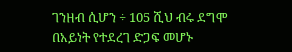ገንዘብ ሲሆን ÷ 105 ሺህ ብሩ ደግሞ በአይነት የተደረገ ድጋፍ መሆኑ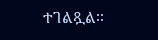ተገልጿል፡፡